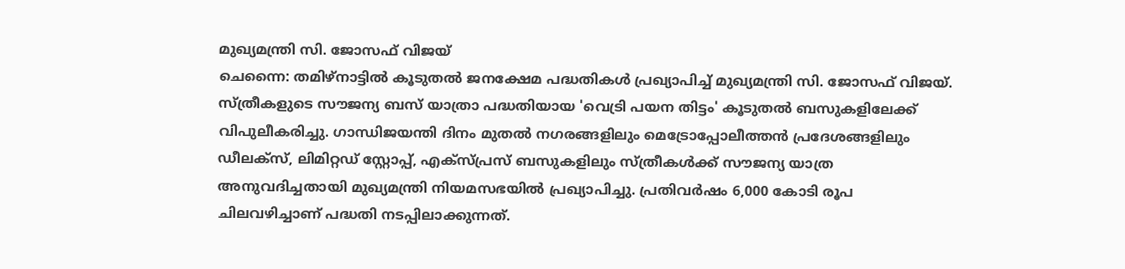മുഖ്യമന്ത്രി സി. ജോസഫ് വിജയ്
ചെന്നൈ: തമിഴ്നാട്ടിൽ കൂടുതൽ ജനക്ഷേമ പദ്ധതികൾ പ്രഖ്യാപിച്ച് മുഖ്യമന്ത്രി സി. ജോസഫ് വിജയ്. സ്ത്രീകളുടെ സൗജന്യ ബസ് യാത്രാ പദ്ധതിയായ 'വെട്രി പയന തിട്ടം' കൂടുതൽ ബസുകളിലേക്ക് വിപുലീകരിച്ചു. ഗാന്ധിജയന്തി ദിനം മുതൽ നഗരങ്ങളിലും മെട്രോപ്പോലീത്തൻ പ്രദേശങ്ങളിലും ഡീലക്സ്, ലിമിറ്റഡ് സ്റ്റോപ്പ്, എക്സ്പ്രസ് ബസുകളിലും സ്ത്രീകൾക്ക് സൗജന്യ യാത്ര അനുവദിച്ചതായി മുഖ്യമന്ത്രി നിയമസഭയിൽ പ്രഖ്യാപിച്ചു. പ്രതിവർഷം 6,000 കോടി രൂപ ചിലവഴിച്ചാണ് പദ്ധതി നടപ്പിലാക്കുന്നത്.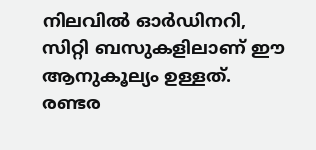നിലവിൽ ഓർഡിനറി, സിറ്റി ബസുകളിലാണ് ഈ ആനുകൂല്യം ഉള്ളത്.
രണ്ടര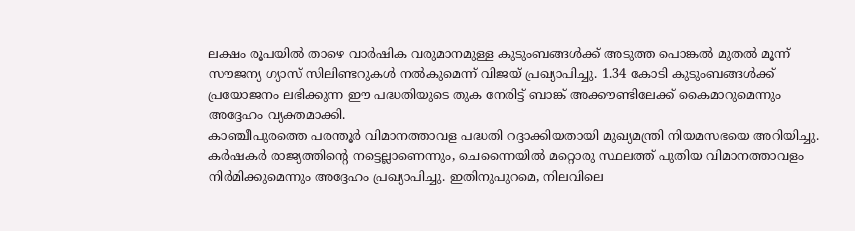ലക്ഷം രൂപയിൽ താഴെ വാർഷിക വരുമാനമുള്ള കുടുംബങ്ങൾക്ക് അടുത്ത പൊങ്കൽ മുതൽ മൂന്ന് സൗജന്യ ഗ്യാസ് സിലിണ്ടറുകൾ നൽകുമെന്ന് വിജയ് പ്രഖ്യാപിച്ചു. 1.34 കോടി കുടുംബങ്ങൾക്ക് പ്രയോജനം ലഭിക്കുന്ന ഈ പദ്ധതിയുടെ തുക നേരിട്ട് ബാങ്ക് അക്കൗണ്ടിലേക്ക് കൈമാറുമെന്നും അദ്ദേഹം വ്യക്തമാക്കി.
കാഞ്ചീപുരത്തെ പരന്തൂർ വിമാനത്താവള പദ്ധതി റദ്ദാക്കിയതായി മുഖ്യമന്ത്രി നിയമസഭയെ അറിയിച്ചു. കർഷകർ രാജ്യത്തിന്റെ നട്ടെല്ലാണെന്നും, ചെന്നൈയിൽ മറ്റൊരു സ്ഥലത്ത് പുതിയ വിമാനത്താവളം നിർമിക്കുമെന്നും അദ്ദേഹം പ്രഖ്യാപിച്ചു. ഇതിനുപുറമെ, നിലവിലെ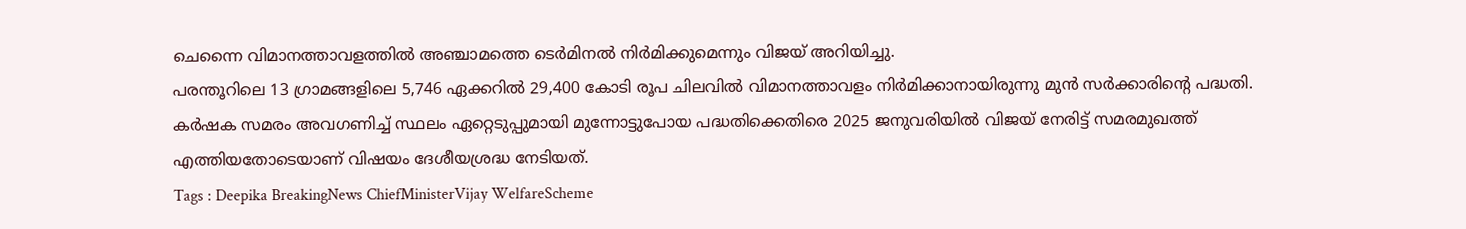ചെന്നൈ വിമാനത്താവളത്തിൽ അഞ്ചാമത്തെ ടെർമിനൽ നിർമിക്കുമെന്നും വിജയ് അറിയിച്ചു.
പരന്തൂറിലെ 13 ഗ്രാമങ്ങളിലെ 5,746 ഏക്കറിൽ 29,400 കോടി രൂപ ചിലവിൽ വിമാനത്താവളം നിർമിക്കാനായിരുന്നു മുൻ സർക്കാരിന്റെ പദ്ധതി. കർഷക സമരം അവഗണിച്ച് സ്ഥലം ഏറ്റെടുപ്പുമായി മുന്നോട്ടുപോയ പദ്ധതിക്കെതിരെ 2025 ജനുവരിയിൽ വിജയ് നേരിട്ട് സമരമുഖത്ത് എത്തിയതോടെയാണ് വിഷയം ദേശീയശ്രദ്ധ നേടിയത്.
Tags : Deepika BreakingNews ChiefMinisterVijay WelfareScheme